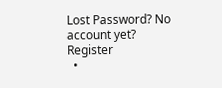Lost Password? No account yet? Register
  •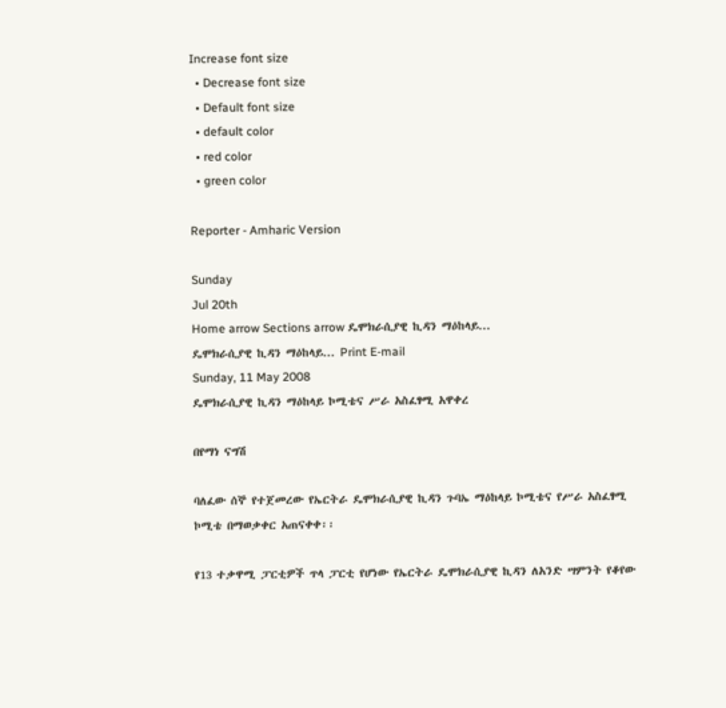Increase font size
  • Decrease font size
  • Default font size
  • default color
  • red color
  • green color

Reporter - Amharic Version

Sunday
Jul 20th
Home arrow Sections arrow ዴሞክራሲያዊ ኪዳን ማዕከላይ...
ዴሞክራሲያዊ ኪዳን ማዕከላይ... Print E-mail
Sunday, 11 May 2008
ዴሞክራሲያዊ ኪዳን ማዕከላይ ኮሚቴና ሥራ አስፈፃሚ አዋቀረ

በየማነ ናግሽ

ባለፈው ሰኞ የተጀመረው የኤርትራ ዴሞክራሲያዊ ኪዳን ጉባኤ ማዕከላይ ኮሚቴና የሥራ አስፈፃሚ ኮሚቴ በማወቃቀር አጠናቀቀ፡፡

የ13 ተቃዋሚ ፓርቲዎች ጥላ ፓርቲ የሆነው የኤርትራ ዴሞክራሲያዊ ኪዳን ለአንድ ሣምንት የቆየው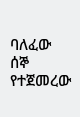ባለፈው ሰኞ የተጀመረው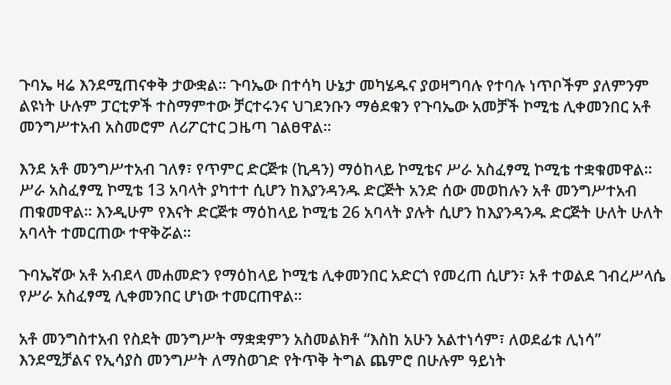ጉባኤ ዛሬ እንደሚጠናቀቅ ታውቋል፡፡ ጉባኤው በተሳካ ሁኔታ መካሄዱና ያወዛግባሉ የተባሉ ነጥቦችም ያለምንም ልዩነት ሁሉም ፓርቲዎች ተስማምተው ቻርተሩንና ህገደንቡን ማፅደቁን የጉባኤው አመቻች ኮሚቴ ሊቀመንበር አቶ መንግሥተአብ አስመሮም ለሪፖርተር ጋዜጣ ገልፀዋል፡፡

እንደ አቶ መንግሥተአብ ገለፃ፣ የጥምር ድርጅቱ (ኪዳን) ማዕከላይ ኮሚቴና ሥራ አስፈፃሚ ኮሚቴ ተቋቁመዋል፡፡ ሥራ አስፈፃሚ ኮሚቴ 13 አባላት ያካተተ ሲሆን ከእያንዳንዱ ድርጅት አንድ ሰው መወከሉን አቶ መንግሥተአብ ጠቁመዋል፡፡ እንዲሁም የእናት ድርጅቱ ማዕከላይ ኮሚቴ 26 አባላት ያሉት ሲሆን ከእያንዳንዱ ድርጅት ሁለት ሁለት አባላት ተመርጠው ተዋቅሯል፡፡

ጉባኤኛው አቶ አብደላ መሐመድን የማዕከላይ ኮሚቴ ሊቀመንበር አድርጎ የመረጠ ሲሆን፣ አቶ ተወልደ ገብረሥላሴ የሥራ አስፈፃሚ ሊቀመንበር ሆነው ተመርጠዋል፡፡

አቶ መንግስተአብ የስደት መንግሥት ማቋቋምን አስመልክቶ “እስከ አሁን አልተነሳም፣ ለወደፊቱ ሊነሳ” እንደሚቻልና የኢሳያስ መንግሥት ለማስወገድ የትጥቅ ትግል ጨምሮ በሁሉም ዓይነት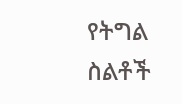የትግል ስልቶች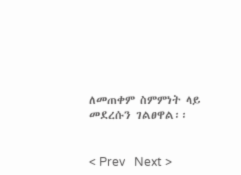ለመጠቀም ስምምነት ላይ መደረሱን ገልፀዋል፡፡


< Prev   Next >